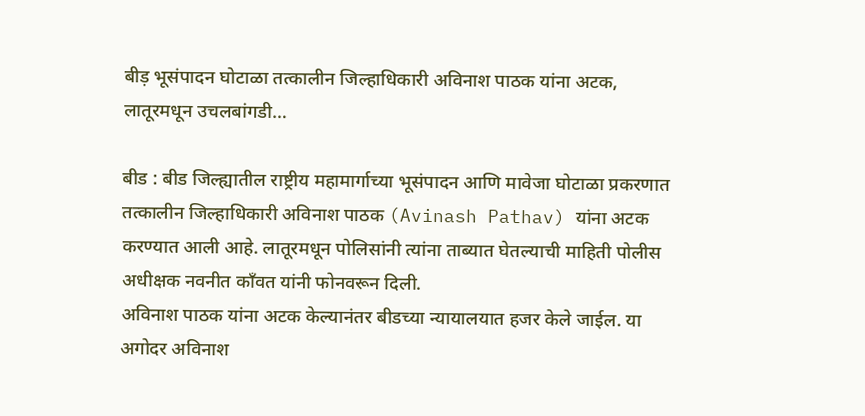बीड़ भूसंपादन घोटाळा तत्कालीन जिल्हाधिकारी अविनाश पाठक यांना अटक, लातूरमधून उचलबांगडी…

बीड : बीड जिल्ह्यातील राष्ट्रीय महामार्गाच्या भूसंपादन आणि मावेजा घोटाळा प्रकरणात तत्कालीन जिल्हाधिकारी अविनाश पाठक (Avinash Pathav) यांना अटक करण्यात आली आहे. लातूरमधून पोलिसांनी त्यांना ताब्यात घेतल्याची माहिती पोलीस अधीक्षक नवनीत कॉंवत यांनी फोनवरून दिली.
अविनाश पाठक यांना अटक केल्यानंतर बीडच्या न्यायालयात हजर केले जाईल. या अगोदर अविनाश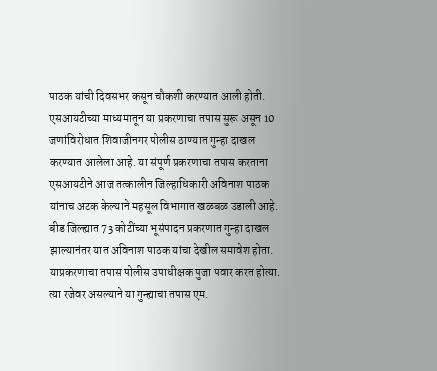पाठक यांची दिवसभर कसून चौकशी करण्यात आली होती. एसआयटीच्या माध्यमातून या प्रकरणाचा तपास सुरू असून 10 जणांविरोधात शिवाजीनगर पोलीस ठाण्यात गुन्हा दाखल करण्यात आलेला आहे. या संपूर्ण प्रकरणाचा तपास करताना एसआयटीने आज तत्कालीन जिल्हाधिकारी अविनाश पाठक यांनाच अटक केल्याने महसूल विभागात खळबळ उडाली आहे.
बीड जिल्ह्यात 73 कोटींच्या भूसंपादन प्रकरणात गुन्हा दाखल झाल्यानंतर यात अविनाश पाठक यांचा देखील समावेश होता. याप्रकरणाचा तपास पोलीस उपाधीक्षक पुजा पवार करत होत्या. त्या रजेवर असल्याने या गुन्ह्याचा तपास एम.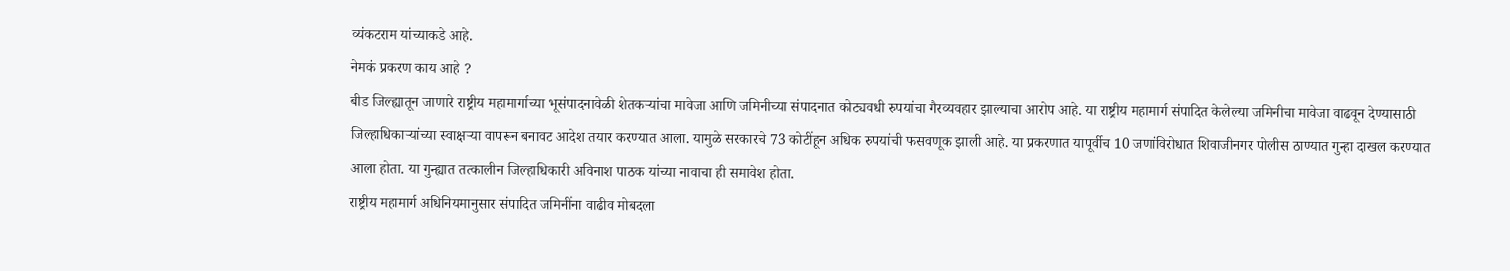व्यंकटराम यांच्याकडे आहे.
नेमकं प्रकरण काय आहे ?
बीड जिल्ह्यातून जाणारे राष्ट्रीय महामार्गाच्या भूसंपादनावेळी शेतकऱ्यांचा मावेजा आणि जमिनीच्या संपादनात कोट्यवधी रुपयांचा गैरव्यवहार झाल्याचा आरोप आहे. या राष्ट्रीय महामार्ग संपादित केलेल्या जमिनीचा मावेजा वाढवून देण्यासाठी जिल्हाधिकाऱ्यांच्या स्वाक्षऱ्या वापरून बनावट आदेश तयार करण्यात आला. यामुळे सरकारचे 73 कोटींहून अधिक रुपयांची फसवणूक झाली आहे. या प्रकरणात यापूर्वीच 10 जणांविरोधात शिवाजीनगर पोलीस ठाण्यात गुन्हा दाखल करण्यात आला होता. या गुन्ह्यात तत्कालीन जिल्हाधिकारी अविनाश पाठक यांच्या नावाचा ही समावेश होता.
राष्ट्रीय महामार्ग अधिनियमानुसार संपादित जमिनींना वाढीव मोबदला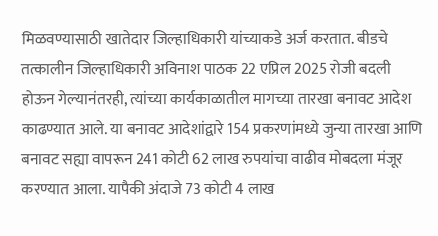मिळवण्यासाठी खातेदार जिल्हाधिकारी यांच्याकडे अर्ज करतात. बीडचे तत्कालीन जिल्हाधिकारी अविनाश पाठक 22 एप्रिल 2025 रोजी बदली होऊन गेल्यानंतरही, त्यांच्या कार्यकाळातील मागच्या तारखा बनावट आदेश काढण्यात आले. या बनावट आदेशांद्वारे 154 प्रकरणांमध्ये जुन्या तारखा आणि बनावट सह्या वापरून 241 कोटी 62 लाख रुपयांचा वाढीव मोबदला मंजूर करण्यात आला. यापैकी अंदाजे 73 कोटी 4 लाख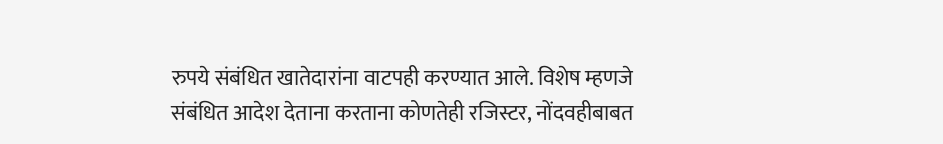रुपये संबंधित खातेदारांना वाटपही करण्यात आले. विशेष म्हणजे संबंधित आदेश देताना करताना कोणतेही रजिस्टर, नोंदवहीबाबत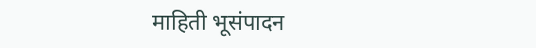माहिती भूसंपादन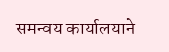समन्वय कार्यालयाने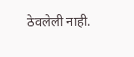ठेवलेली नाही.